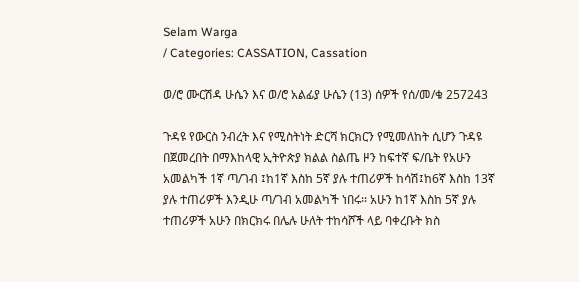Selam Warga
/ Categories: CASSATION, Cassation

ወ/ሮ ሙርሽዳ ሁሴን እና ወ/ሮ አልፊያ ሁሴን (13) ሰዎች የሰ/መ/ቁ 257243

ጉዳዩ የውርስ ንብረት እና የሚስትነት ድርሻ ክርክርን የሚመለከት ሲሆን ጉዳዩ በጀመረበት በማእከላዊ ኢትዮጵያ ክልል ስልጤ ዞን ከፍተኛ ፍ/ቤት የአሁን አመልካች 1ኛ ጣ/ገብ ፤ከ1ኛ እስከ 5ኛ ያሉ ተጠሪዎች ከሳሽ፤ከ6ኛ እስከ 13ኛ ያሉ ተጠሪዎች እንዲሁ ጣ/ገብ አመልካች ነበሩ፡፡ አሁን ከ1ኛ እስከ 5ኛ ያሉ ተጠሪዎች አሁን በክርክሩ በሌሉ ሁለት ተከሳሾች ላይ ባቀረቡት ክስ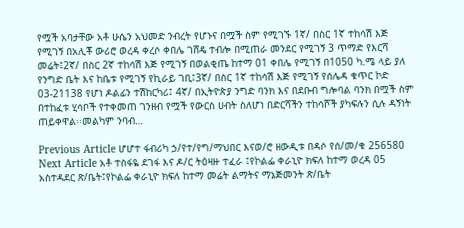የሟች አባታቸው አቶ ሁሴን አህመድ ንብረት የሆኑና በሟች ስም የሚገኙ 1ኛ/ በስር 1ኛ ተከሳሽ እጅ የሚገኝ በአሊቾ ውሪሮ ወረዳ ቀረሶ ቀበሌ ገሸዴ ተብሎ በሚጠራ መንደር የሚገኝ 3 ጥማድ የእርሻ መሬት፤2ኛ/ በስር 2ኛ ተከሳሽ እጅ የሚገኝ በወልቂጤ ከተማ 01 ቀበሌ የሚገኝ በ1050 ካ.ሜ ላይ ያለ የንግድ ቤት እና ከቤቱ የሚገኝ የኪራይ ገቢ፤3ኛ/ በስር 1ኛ ተከሳሽ እጅ የሚገኝ የሰሌዳ ቁጥር ኮድ 03-21138 የሆነ ዶልፊን ተሽከርካሪ፤ 4ኛ/ በኢትዮጵያ ንግድ ባንክ እና በደቡብ ግሎባል ባንክ በሟች ስም በተከፈቱ ሂሳቦች የተቀመጠ ገንዘብ የሟች የውርስ ሀብት ስለሆነ በድርሻችን ተከሳሾች ያካፍሉን ሲሉ ዳኝነት ጠይቀዋል፡፡መልካም ንባብ…

Previous Article ሆሆተ ፋብሪካ ኃ/የተ/የግ/ማህበር እናወ/ሮ ዘውዲቱ በዳሶ የሰ/መ/ቁ 256580
Next Article አቶ ተስፋዬ ደገፋ እና ዶ/ር ትዕዛዙ ተፈራ ፤የኮልፌ ቀራኒዮ ክፍለ ከተማ ወረዳ 05 አስተዳደር ጽ/ቤት፤የኮልፌ ቀራኒዮ ክፍለ ከተማ መሬት ልማትና ማኔጅመንት ጽ/ቤት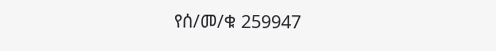የሰ/መ/ቁ 259947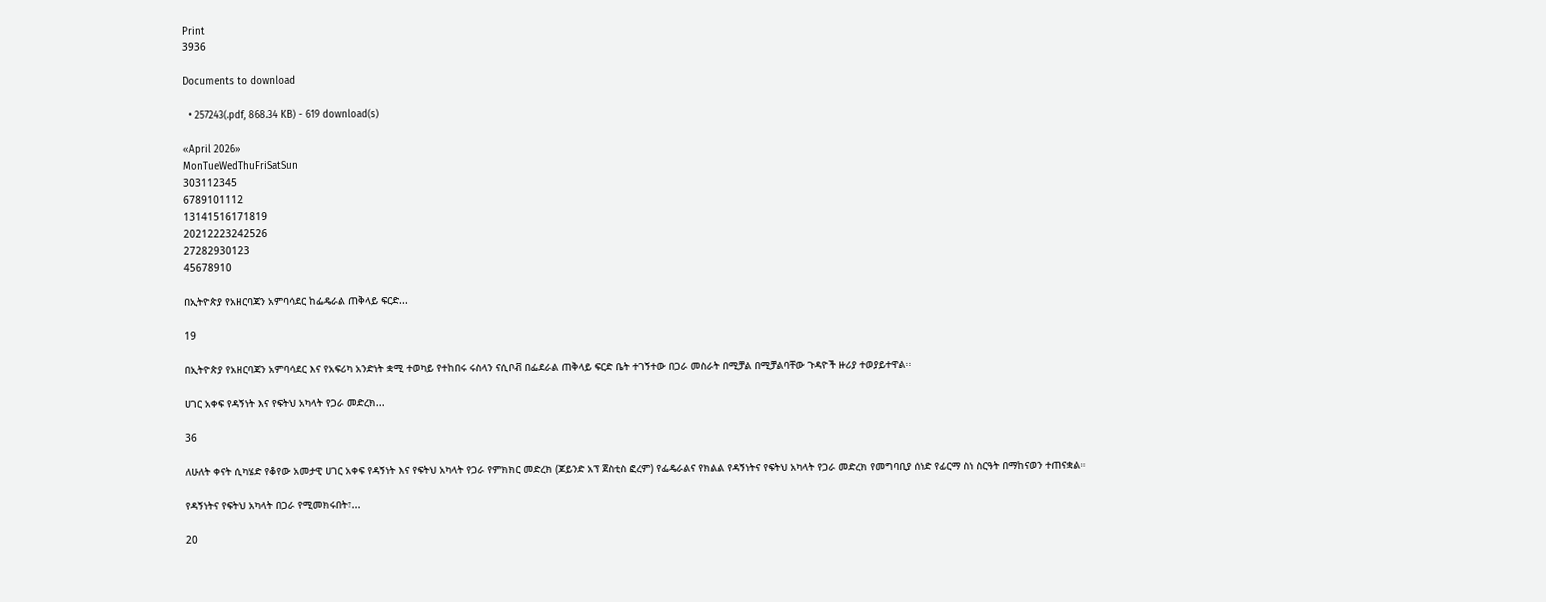Print
3936

Documents to download

  • 257243(.pdf, 868.34 KB) - 619 download(s)

«April 2026»
MonTueWedThuFriSatSun
303112345
6789101112
13141516171819
20212223242526
27282930123
45678910

በኢትዮጵያ የአዘርባጃን አምባሳደር ከፌዴራል ጠቅላይ ፍርድ...

19

በኢትዮጵያ የአዘርባጃን አምባሳደር እና የአፍሪካ አንድነት ቋሚ ተወካይ የተከበሩ ሩስላን ናሲቦቭ በፌደራል ጠቅላይ ፍርድ ቤት ተገኝተው በጋራ መስራት በሚቻል በሚቻልባቸው ጉዳዮች ዙሪያ ተወያይተዋል፡፡

ሀገር አቀፍ የዳኝነት እና የፍትህ አካላት የጋራ መድረክ...

36

ለሁለት ቀናት ሲካሄድ የቆየው አመታዊ ሀገር አቀፍ የዳኝነት እና የፍትህ አካላት የጋራ የምክክር መድረክ (ጆይንድ አፕ ጀስቲስ ፎረም) የፌዴራልና የክልል የዳኝነትና የፍትህ አካላት የጋራ መድረክ የመግባቢያ ሰነድ የፊርማ ስነ ስርዓት በማከናወን ተጠናቋል።

የዳኝነትና የፍትህ አካላት በጋራ የሚመክሩበት፣...

20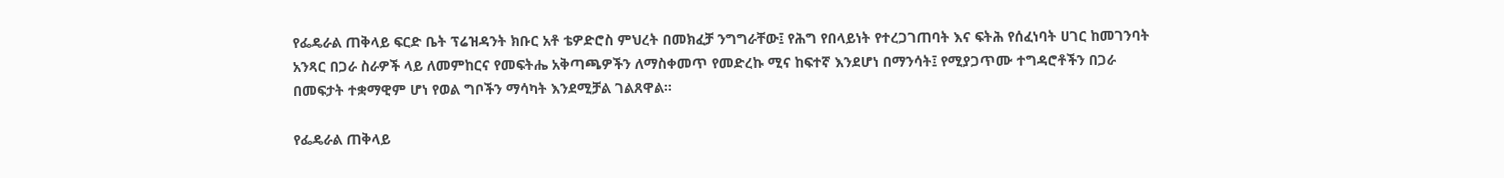የፌዴራል ጠቅላይ ፍርድ ቤት ፕሬዝዳንት ክቡር አቶ ቴዎድሮስ ምህረት በመክፈቻ ንግግራቸው፤ የሕግ የበላይነት የተረጋገጠባት እና ፍትሕ የሰፈነባት ሀገር ከመገንባት አንጻር በጋራ ስራዎች ላይ ለመምከርና የመፍትሔ አቅጣጫዎችን ለማስቀመጥ የመድረኩ ሚና ከፍተኛ እንደሆነ በማንሳት፤ የሚያጋጥሙ ተግዳሮቶችን በጋራ በመፍታት ተቋማዊም ሆነ የወል ግቦችን ማሳካት እንደሚቻል ገልጸዋል።

የፌዴራል ጠቅላይ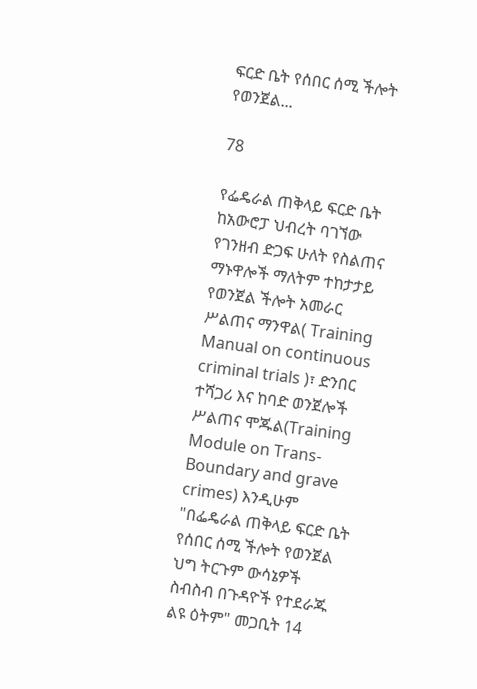ፍርድ ቤት የሰበር ሰሚ ችሎት የወንጀል...

78

የፌዴራል ጠቅላይ ፍርድ ቤት ከአውሮፓ ህብረት ባገኘው የገንዘብ ድጋፍ ሁለት የስልጠና ማኑዋሎች ማለትም ተከታታይ የወንጀል ችሎት አመራር ሥልጠና ማንዋል( Training Manual on continuous criminal trials )፣ ድንበር ተሻጋሪ እና ከባድ ወንጀሎች ሥልጠና ሞጁል(Training Module on Trans-Boundary and grave crimes) እንዲሁም "በፌዴራል ጠቅላይ ፍርድ ቤት የሰበር ሰሚ ችሎት የወንጀል ህግ ትርጉም ውሳኔዎች ስብስብ በጉዳዮች የተደራጁ ልዩ ዕትም" መጋቢት 14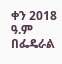ቀን 2018 ዓ.ም በፌዴራል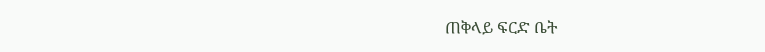ጠቅላይ ፍርድ ቤት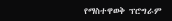የማስተዋወቅ ፕሮግራም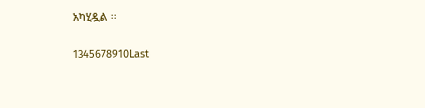አካሂዷል ፡፡

1345678910Last